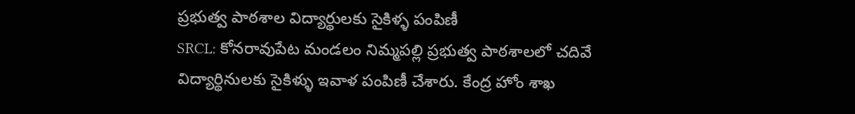ప్రభుత్వ పాఠశాల విద్యార్థులకు సైకిళ్ళ పంపిణీ
SRCL: కోనరావుపేట మండలం నిమ్మపల్లి ప్రభుత్వ పాఠశాలలో చదివే విద్యార్థినులకు సైకిళ్ళు ఇవాళ పంపిణీ చేశారు. కేంద్ర హోం శాఖ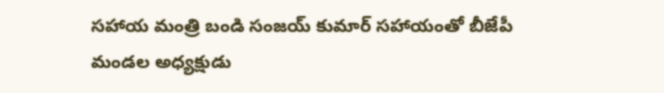సహాయ మంత్రి బండి సంజయ్ కుమార్ సహాయంతో బీజేపీ మండల అధ్యక్షుడు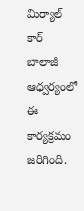మిర్యాల్ కార్ బాలాజీ ఆధ్వర్యంలో ఈ కార్యక్రమం జరిగింది.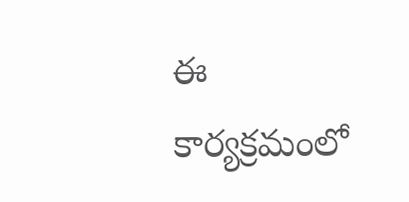ఈ కార్యక్రమంలో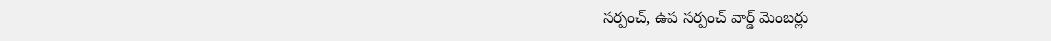సర్పంచ్, ఉప సర్పంచ్ వార్డ్ మెంబర్లు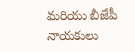మరియు బీజేపీ నాయకులు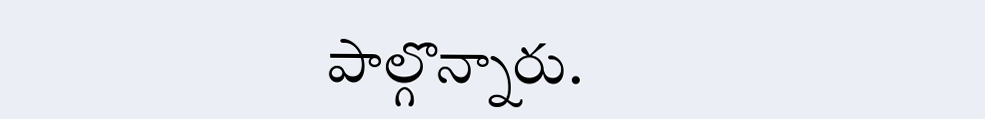పాల్గొన్నారు.